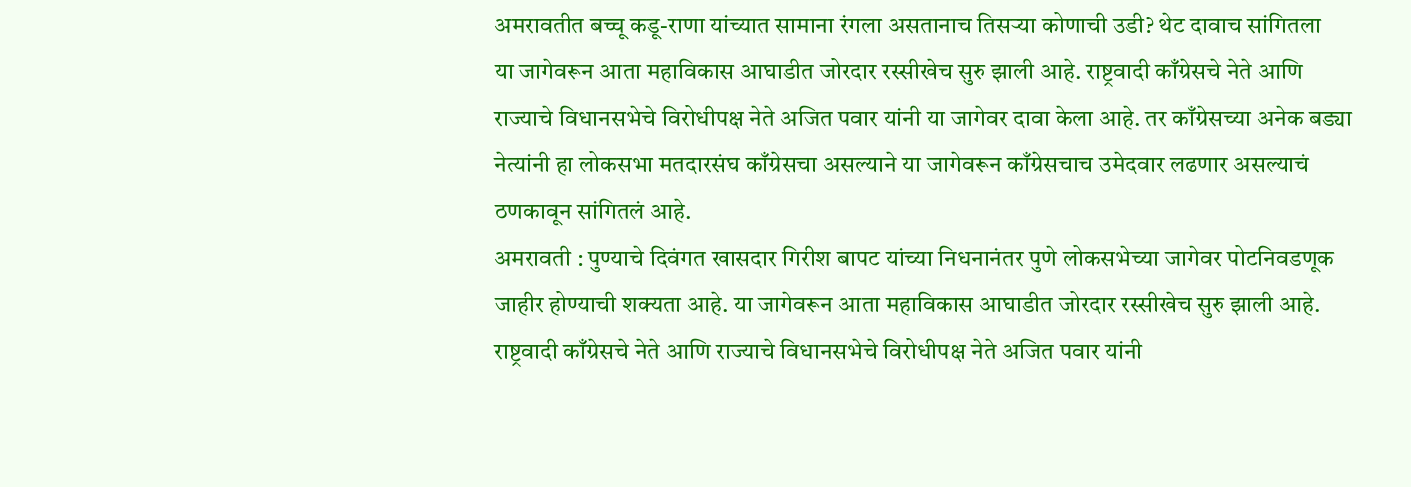अमरावतीत बच्चू कडू-राणा यांच्यात सामाना रंगला असतानाच तिसऱ्या कोणाची उडी? थेट दावाच सांगितला
या जागेवरून आता महाविकास आघाडीत जोरदार रस्सीखेच सुरु झाली आहे. राष्ट्रवादी काँग्रेसचे नेते आणि राज्याचे विधानसभेचे विरोधीपक्ष नेते अजित पवार यांनी या जागेवर दावा केला आहे. तर काँग्रेसच्या अनेक बड्या नेत्यांनी हा लोकसभा मतदारसंघ काँग्रेसचा असल्याने या जागेवरून काँग्रेसचाच उमेदवार लढणार असल्याचं ठणकावून सांगितलं आहे.
अमरावती : पुण्याचे दिवंगत खासदार गिरीश बापट यांच्या निधनानंतर पुणे लोकसभेच्या जागेवर पोटनिवडणूक जाहीर होण्याची शक्यता आहे. या जागेवरून आता महाविकास आघाडीत जोरदार रस्सीखेच सुरु झाली आहे. राष्ट्रवादी काँग्रेसचे नेते आणि राज्याचे विधानसभेचे विरोधीपक्ष नेते अजित पवार यांनी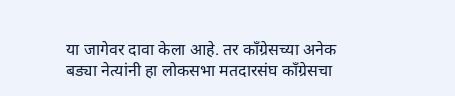या जागेवर दावा केला आहे. तर काँग्रेसच्या अनेक बड्या नेत्यांनी हा लोकसभा मतदारसंघ काँग्रेसचा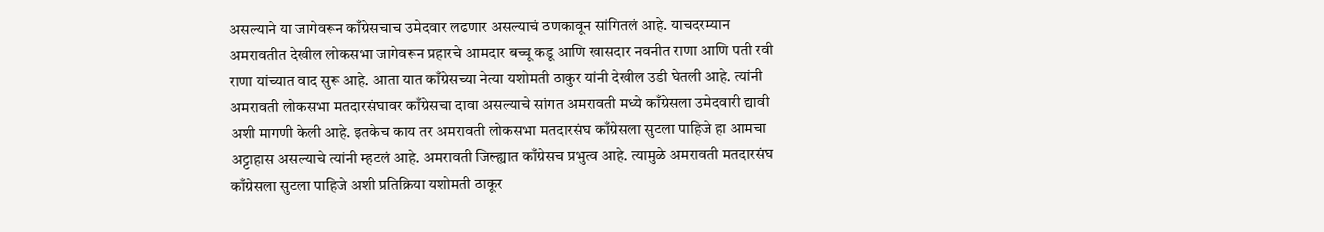असल्याने या जागेवरून काँग्रेसचाच उमेदवार लढणार असल्याचं ठणकावून सांगितलं आहे. याचदरम्यान अमरावतीत देखील लोकसभा जागेवरून प्रहारचे आमदार बच्चू कडू आणि खासदार नवनीत राणा आणि पती रवी राणा यांच्यात वाद सुरू आहे. आता यात काँग्रेसच्या नेत्या यशोमती ठाकुर यांनी देखील उडी घेतली आहे. त्यांनी अमरावती लोकसभा मतदारसंघावर काँग्रेसचा दावा असल्याचे सांगत अमरावती मध्ये काँग्रेसला उमेदवारी द्यावी अशी मागणी केली आहे. इतकेच काय तर अमरावती लोकसभा मतदारसंघ काँग्रेसला सुटला पाहिजे हा आमचा अट्टाहास असल्याचे त्यांनी म्हटलं आहे. अमरावती जिल्ह्यात काँग्रेसच प्रभुत्व आहे. त्यामुळे अमरावती मतदारसंघ काँग्रेसला सुटला पाहिजे अशी प्रतिक्रिया यशोमती ठाकूर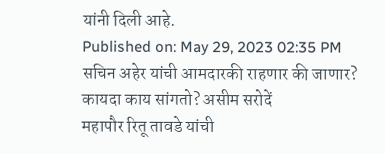यांनी दिली आहे.
Published on: May 29, 2023 02:35 PM
सचिन अहेर यांची आमदारकी राहणार की जाणार? कायदा काय सांगतो? असीम सरोदें
महापौर रितू तावडे यांची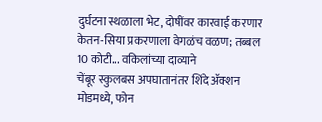दुर्घटना स्थळाला भेट, दोषींवर कारवाई करणार
केतन-सिया प्रकरणाला वेगळंच वळण; तब्बल 10 कोटी... वकिलांच्या दाव्याने
चेंबूर स्कुलबस अपघातानंतर शिंदे ॲक्शन मोडमध्ये, फोन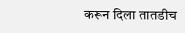करून दिला तातडीच